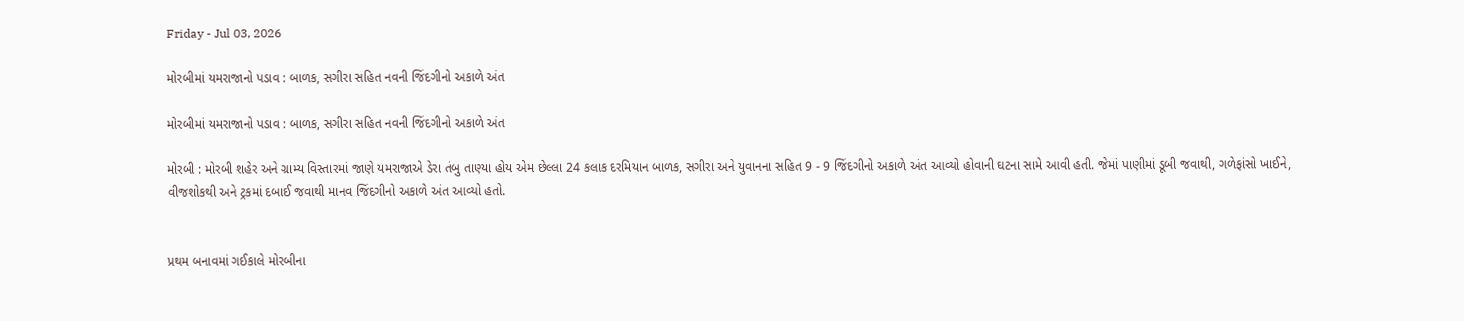Friday - Jul 03, 2026

મોરબીમાં યમરાજાનો પડાવ : બાળક, સગીરા સહિત નવની જિંદગીનો અકાળે અંત

મોરબીમાં યમરાજાનો પડાવ : બાળક, સગીરા સહિત નવની જિંદગીનો અકાળે અંત

મોરબી : મોરબી શહેર અને ગ્રામ્ય વિસ્તારમાં જાણે યમરાજાએ ડેરા તંબુ તાણ્યા હોય એમ છેલ્લા 24 કલાક દરમિયાન બાળક, સગીરા અને યુવાનના સહિત 9 - 9 જિંદગીનો અકાળે અંત આવ્યો હોવાની ઘટના સામે આવી હતી. જેમાં પાણીમાં ડૂબી જવાથી, ગળેફાંસો ખાઈને, વીજશોકથી અને ટ્રકમાં દબાઈ જવાથી માનવ જિંદગીનો અકાળે અંત આવ્યો હતો.


પ્રથમ બનાવમાં ગઈકાલે મોરબીના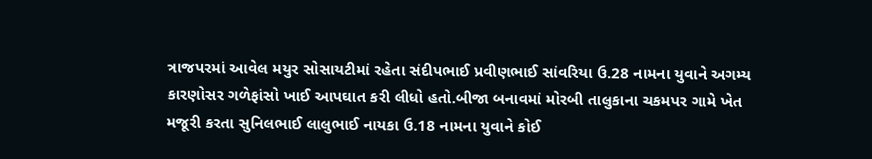ત્રાજપરમાં આવેલ મયુર સોસાયટીમાં રહેતા સંદીપભાઈ પ્રવીણભાઈ સાંવરિયા ઉ.28 નામના યુવાને અગમ્ય કારણોસર ગળેફાંસો ખાઈ આપઘાત કરી લીધો હતો.બીજા બનાવમાં મોરબી તાલુકાના ચકમપર ગામે ખેત મજૂરી કરતા સુનિલભાઈ લાલુભાઈ નાયકા ઉ.18 નામના યુવાને કોઈ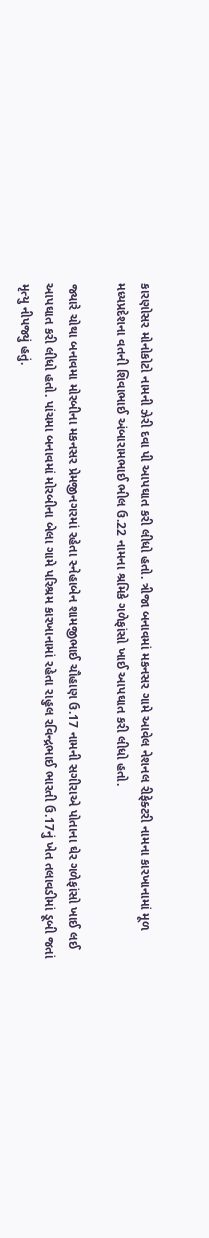કારણોસર મોનોકોટો નામની ઝેરી દવા પી આપઘાત કરી લીધો હતો. ત્રીજા બનાવમાં મકનસર ગામે આવેલ નેશનલ રીફેક્ટરી નામના કારખાનામાં મૂળ મધ્યપ્રદેશના વતની શિવાભાઈ અંબારામભાઈ ભીલ ઉ.22 નામના શ્રમિકે ગળેફાંસો ખાઈ આપઘાત કરી લીધો હતો.

જ્યારે ચોથા બનાવમા મોરબીના મકનસર પ્રેમજીનગરમાં રહેતા સ્નેહાબેન શામજીભાઈ ચૌહાણ ઉ.17 નામની સગીરાએ પોતાના ઘેર ગળેફાંસો ખાઈ લઈ આપઘાત કરી લીધો હતો. પાંચમા બનાવમાં મોરબીના બેલા ગામે પરિશ્રમ કારખાનામાં રહેતા રાહુલ રવિન્દ્રભાઈ ભારતી ઉ.17નું ખેત તલાવડીમાં ડૂબી જતાં મૃત્યુ નીપજ્યું હતું.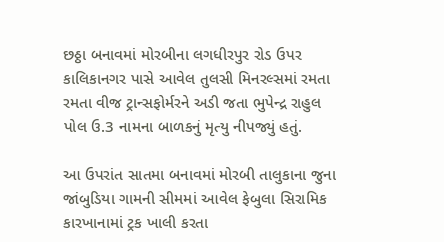છઠ્ઠા બનાવમાં મોરબીના લગધીરપુર રોડ ઉપર કાલિકાનગર પાસે આવેલ તુલસી મિનરલ્સમાં રમતા રમતા વીજ ટ્રાન્સફોર્મરને અડી જતા ભુપેન્દ્ર રાહુલ પોલ ઉ.3 નામના બાળકનું મૃત્યુ નીપજ્યું હતું.

આ ઉપરાંત સાતમા બનાવમાં મોરબી તાલુકાના જુના જાંબુડિયા ગામની સીમમાં આવેલ ફેબુલા સિરામિક કારખાનામાં ટ્રક ખાલી કરતા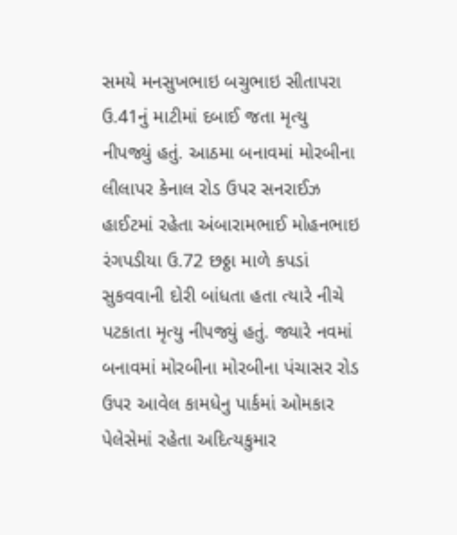સમયે મનસુખભાઇ બચુભાઇ સીતાપરા ઉ.41નું માટીમાં દબાઈ જતા મૃત્યુ નીપજ્યું હતું. આઠમા બનાવમાં મોરબીના લીલાપર કેનાલ રોડ ઉપર સનરાઈઝ હાઈટમાં રહેતા અંબારામભાઈ મોહનભાઇ રંગપડીયા ઉ.72 છઠ્ઠા માળે કપડાં સુકવવાની દોરી બાંધતા હતા ત્યારે નીચે પટકાતા મૃત્યુ નીપજ્યું હતું. જ્યારે નવમાં બનાવમાં મોરબીના મોરબીના પંચાસર રોડ ઉપર આવેલ કામધેનુ પાર્કમાં ઓમકાર પેલેસેમાં રહેતા અદિત્યકુમાર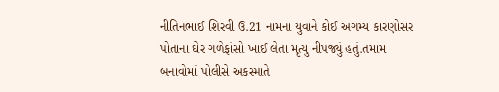નીતિનભાઈ શિરવી ઉ.21 નામના યુવાને કોઈ અગમ્ય કારણોસર પોતાના ઘેર ગળેફાંસો ખાઈ લેતા મૃત્યુ નીપજ્યું હતું.તમામ બનાવોમાં પોલીસે અકસ્માતે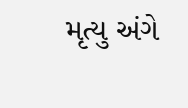મૃત્યુ અંગે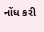નોંધ કરી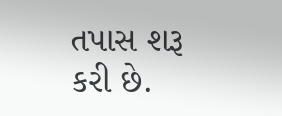તપાસ શરૂ કરી છે.